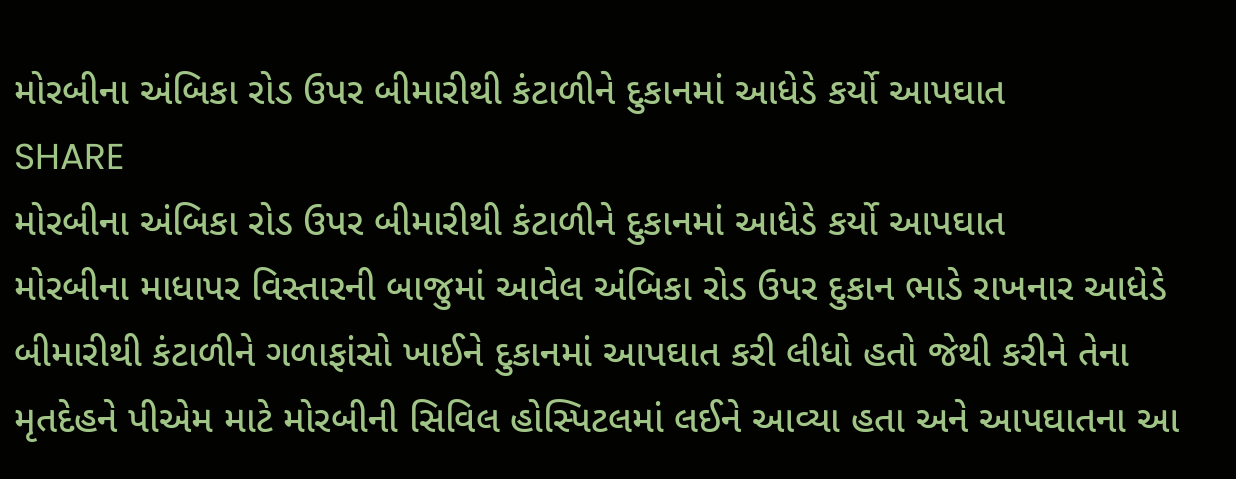મોરબીના અંબિકા રોડ ઉપર બીમારીથી કંટાળીને દુકાનમાં આધેડે કર્યો આપઘાત
SHARE
મોરબીના અંબિકા રોડ ઉપર બીમારીથી કંટાળીને દુકાનમાં આધેડે કર્યો આપઘાત
મોરબીના માધાપર વિસ્તારની બાજુમાં આવેલ અંબિકા રોડ ઉપર દુકાન ભાડે રાખનાર આધેડે બીમારીથી કંટાળીને ગળાફાંસો ખાઈને દુકાનમાં આપઘાત કરી લીધો હતો જેથી કરીને તેના મૃતદેહને પીએમ માટે મોરબીની સિવિલ હોસ્પિટલમાં લઈને આવ્યા હતા અને આપઘાતના આ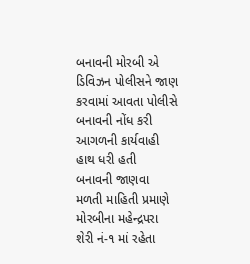બનાવની મોરબી એ ડિવિઝન પોલીસને જાણ કરવામાં આવતા પોલીસે બનાવની નોંધ કરી આગળની કાર્યવાહી હાથ ધરી હતી
બનાવની જાણવા મળતી માહિતી પ્રમાણે મોરબીના મહેન્દ્રપરા શેરી નં-૧ માં રહેતા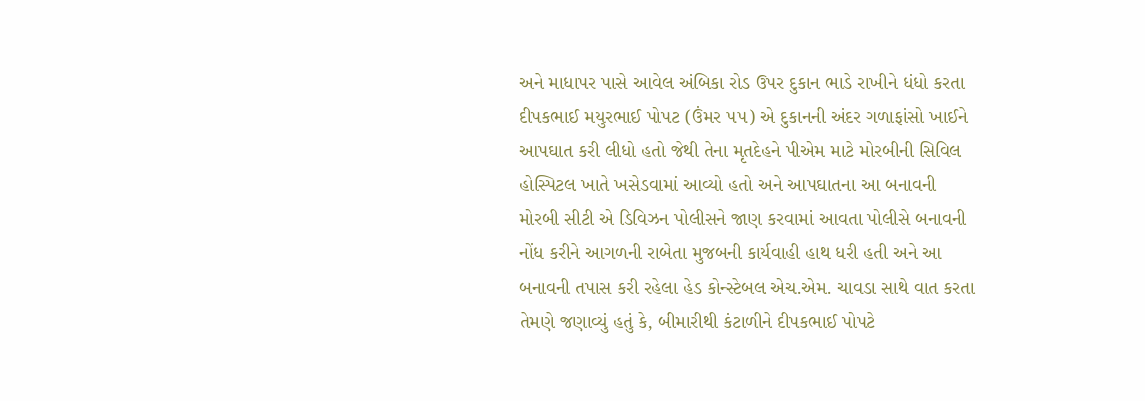અને માધાપર પાસે આવેલ અંબિકા રોડ ઉપર દુકાન ભાડે રાખીને ધંધો કરતા દીપકભાઈ મયુરભાઈ પોપટ (ઉંમર ૫૫) એ દુકાનની અંદર ગળાફાંસો ખાઈને આપઘાત કરી લીધો હતો જેથી તેના મૃતદેહને પીએમ માટે મોરબીની સિવિલ હોસ્પિટલ ખાતે ખસેડવામાં આવ્યો હતો અને આપઘાતના આ બનાવની મોરબી સીટી એ ડિવિઝન પોલીસને જાણ કરવામાં આવતા પોલીસે બનાવની નોંધ કરીને આગળની રાબેતા મુજબની કાર્યવાહી હાથ ધરી હતી અને આ બનાવની તપાસ કરી રહેલા હેડ કોન્સ્ટેબલ એચ.એમ. ચાવડા સાથે વાત કરતા તેમણે જણાવ્યું હતું કે, બીમારીથી કંટાળીને દીપકભાઈ પોપટે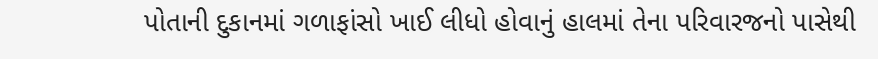પોતાની દુકાનમાં ગળાફાંસો ખાઈ લીધો હોવાનું હાલમાં તેના પરિવારજનો પાસેથી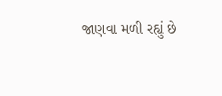જાણવા મળી રહ્યું છે